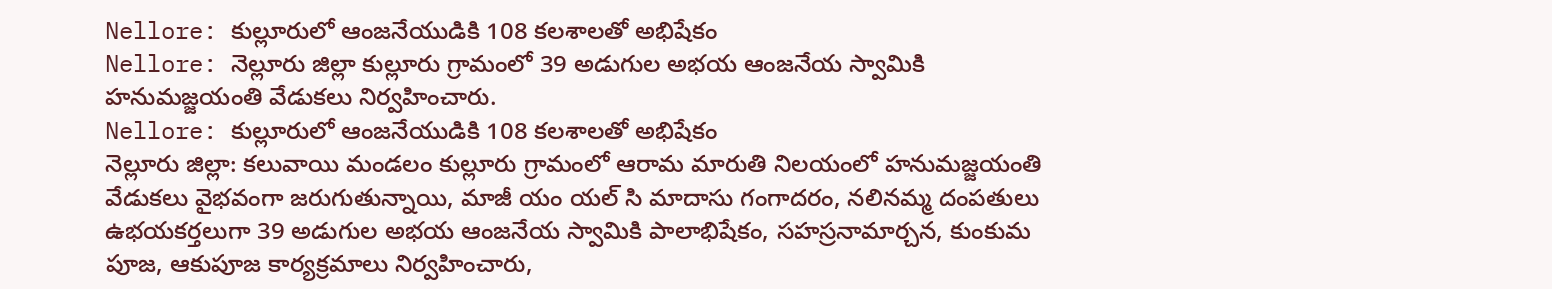Nellore: కుల్లూరులో ఆంజనేయుడికి 108 కలశాలతో అభిషేకం
Nellore: నెల్లూరు జిల్లా కుల్లూరు గ్రామంలో 39 అడుగుల అభయ ఆంజనేయ స్వామికి హనుమజ్జయంతి వేడుకలు నిర్వహించారు.
Nellore: కుల్లూరులో ఆంజనేయుడికి 108 కలశాలతో అభిషేకం
నెల్లూరు జిల్లా: కలువాయి మండలం కుల్లూరు గ్రామంలో ఆరామ మారుతి నిలయంలో హనుమజ్జయంతి వేడుకలు వైభవంగా జరుగుతున్నాయి, మాజీ యం యల్ సి మాదాసు గంగాదరం, నలినమ్మ దంపతులు ఉభయకర్తలుగా 39 అడుగుల అభయ ఆంజనేయ స్వామికి పాలాభిషేకం, సహస్రనామార్చన, కుంకుమ పూజ, ఆకుపూజ కార్యక్రమాలు నిర్వహించారు,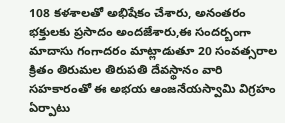108 కళశాలతో అభిషేకం చేశారు, అనంతరం భక్తులకు ప్రసాదం అందజేశారు,ఈ సందర్బంగా మాదాసు గంగాదరం మాట్లాడుతూ 20 సంవత్సరాల క్రితం తిరుమల తిరుపతి దేవస్థానం వారి సహకారంతో ఈ అభయ ఆంజనేయస్వామి విగ్రహం ఏర్పాటు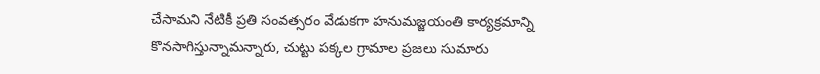చేసామని నేటికీ ప్రతి సంవత్సరం వేడుకగా హనుమజ్జయంతి కార్యక్రమాన్ని కొనసాగిస్తున్నామన్నారు, చుట్టు పక్కల గ్రామాల ప్రజలు సుమారు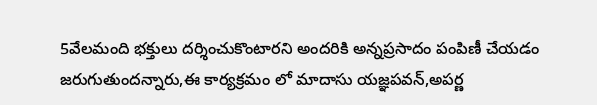5వేలమంది భక్తులు దర్శించుకొంటారని అందరికి అన్నప్రసాదం పంపిణీ చేయడం జరుగుతుందన్నారు,ఈ కార్యక్రమం లో మాదాసు యజ్ఞపవన్,అపర్ణ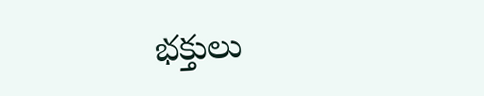భక్తులు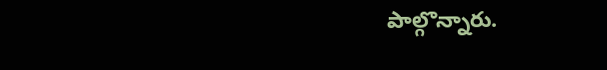పాల్గొన్నారు.